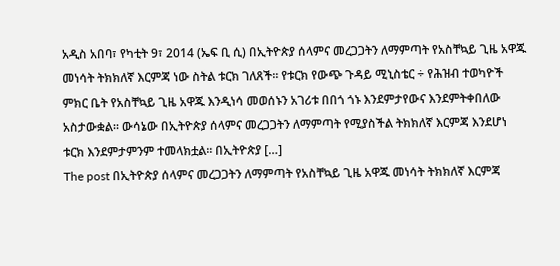አዲስ አበባ፣ የካቲት 9፣ 2014 (ኤፍ ቢ ሲ) በኢትዮጵያ ሰላምና መረጋጋትን ለማምጣት የአስቸኳይ ጊዜ አዋጁ መነሳት ትክክለኛ እርምጃ ነው ስትል ቱርክ ገለጸች፡፡ የቱርክ የውጭ ጉዳይ ሚኒስቴር ÷ የሕዝብ ተወካዮች ምክር ቤት የአስቸኳይ ጊዜ አዋጁ እንዲነሳ መወሰኑን አገሪቱ በበጎ ጎኑ እንደምታየውና እንደምትቀበለው አስታውቋል። ውሳኔው በኢትዮጵያ ሰላምና መረጋጋትን ለማምጣት የሚያስችል ትክክለኛ እርምጃ እንደሆነ ቱርክ እንደምታምንም ተመላክቷል፡፡ በኢትዮጵያ […]
The post በኢትዮጵያ ሰላምና መረጋጋትን ለማምጣት የአስቸኳይ ጊዜ አዋጁ መነሳት ትክክለኛ እርምጃ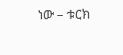ነው – ቱርክ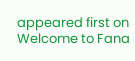appeared first on Welcome to Fana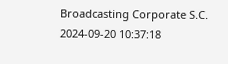Broadcasting Corporate S.C.
2024-09-20 10:37:18